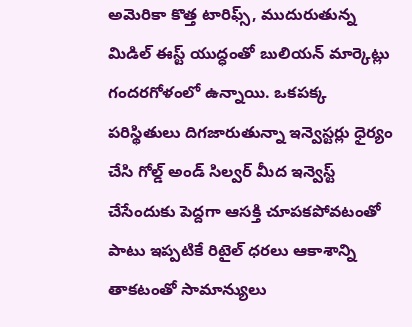అమెరికా కొత్త టారిఫ్స్, ముదురుతున్న మిడిల్ ఈస్ట్ యుద్ధంతో బులియన్ మార్కెట్లు గందరగోళంలో ఉన్నాయి. ఒకపక్క పరిస్థితులు దిగజారుతున్నా ఇన్వెస్టర్లు ధైర్యం చేసి గోల్డ్ అండ్ సిల్వర్ మీద ఇన్వెస్ట్ చేసేందుకు పెద్దగా ఆసక్తి చూపకపోవటంతో పాటు ఇప్పటికే రిటైల్ ధరలు ఆకాశాన్ని తాకటంతో సామాన్యులు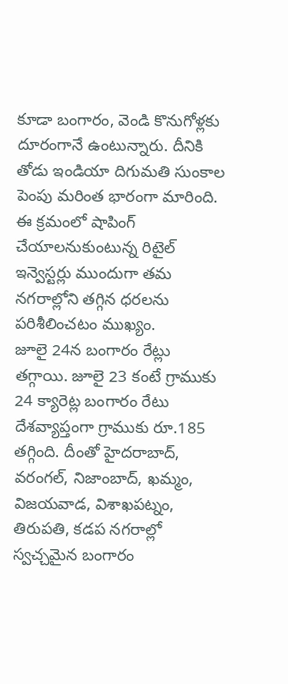కూడా బంగారం, వెండి కొనుగోళ్లకు దూరంగానే ఉంటున్నారు. దీనికి తోడు ఇండియా దిగుమతి సుంకాల పెంపు మరింత భారంగా మారింది. ఈ క్రమంలో షాపింగ్ చేయాలనుకుంటున్న రిటైల్ ఇన్వెస్టర్లు ముందుగా తమ నగరాల్లోని తగ్గిన ధరలను పరిశీలించటం ముఖ్యం.
జూలై 24న బంగారం రేట్లు తగ్గాయి. జూలై 23 కంటే గ్రాముకు 24 క్యారెట్ల బంగారం రేటు దేశవ్యాప్తంగా గ్రాముకు రూ.185 తగ్గింది. దీంతో హైదరాబాద్, వరంగల్, నిజాంబాద్, ఖమ్మం, విజయవాడ, విశాఖపట్నం, తిరుపతి, కడప నగరాల్లో స్వచ్చమైన బంగారం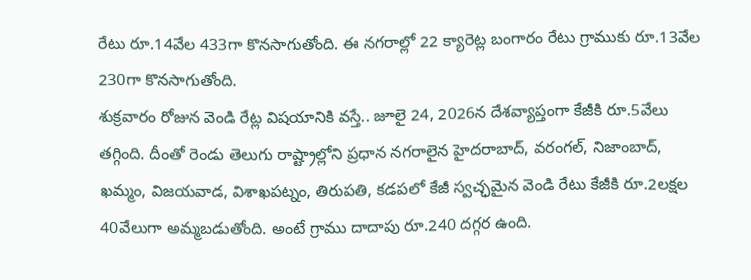రేటు రూ.14వేల 433గా కొనసాగుతోంది. ఈ నగరాల్లో 22 క్యారెట్ల బంగారం రేటు గ్రాముకు రూ.13వేల 230గా కొనసాగుతోంది.
శుక్రవారం రోజున వెండి రేట్ల విషయానికి వస్తే.. జూలై 24, 2026న దేశవ్యాప్తంగా కేజీకి రూ.5వేలు తగ్గింది. దీంతో రెండు తెలుగు రాష్ట్రాల్లోని ప్రధాన నగరాలైన హైదరాబాద్, వరంగల్, నిజాంబాద్, ఖమ్మం, విజయవాడ, విశాఖపట్నం, తిరుపతి, కడపలో కేజీ స్వచ్ఛమైన వెండి రేటు కేజీకి రూ.2లక్షల 40వేలుగా అమ్మబడుతోంది. అంటే గ్రాము దాదాపు రూ.240 దగ్గర ఉంది.